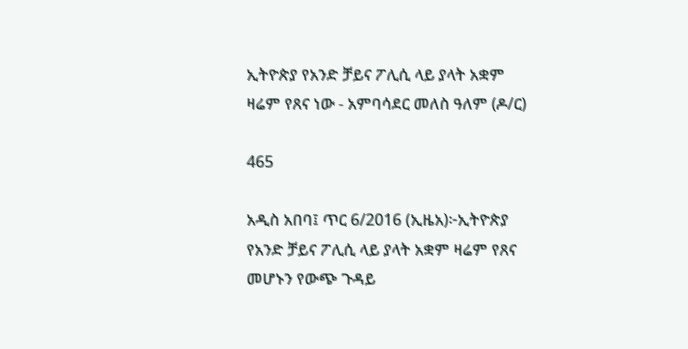ኢትዮጵያ የአንድ ቻይና ፖሊሲ ላይ ያላት አቋም ዛሬም የጸና ነው - አምባሳደር መለስ ዓለም (ዶ/ር)

465

አዲስ አበባ፤ ጥር 6/2016 (ኢዜአ)፦ኢትዮጵያ የአንድ ቻይና ፖሊሲ ላይ ያላት አቋም ዛሬም የጸና መሆኑን የውጭ ጉዳይ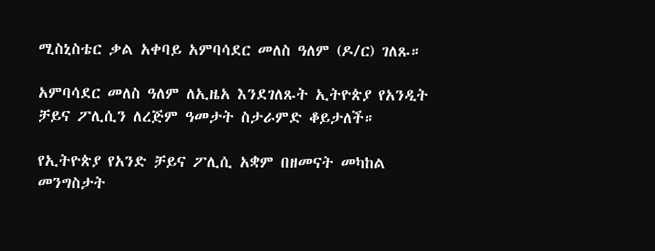ሚስኒስቴር ቃል አቀባይ አምባሳደር መለስ ዓለም (ዶ/ር) ገለጹ።

አምባሳደር መለስ ዓለም ለኢዜአ እንደገለጹት ኢትዮጵያ የአንዲት ቻይና ፖሊሲን ለረጅም ዓመታት ስታራምድ ቆይታለች።

የኢትዮጵያ የአንድ ቻይና ፖሊሲ አቋም በዘመናት መካከል መንግስታት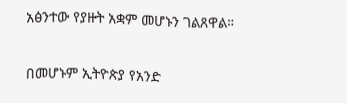አፅንተው የያዙት አቋም መሆኑን ገልጸዋል።

በመሆኑም ኢትዮጵያ የአንድ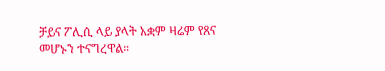ቻይና ፖሊሲ ላይ ያላት አቋም ዛሬም የጸና መሆኑን ተናግረዋል።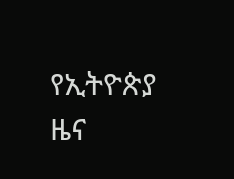የኢትዮጵያ ዜና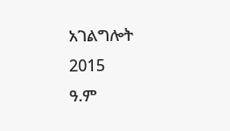አገልግሎት
2015
ዓ.ም